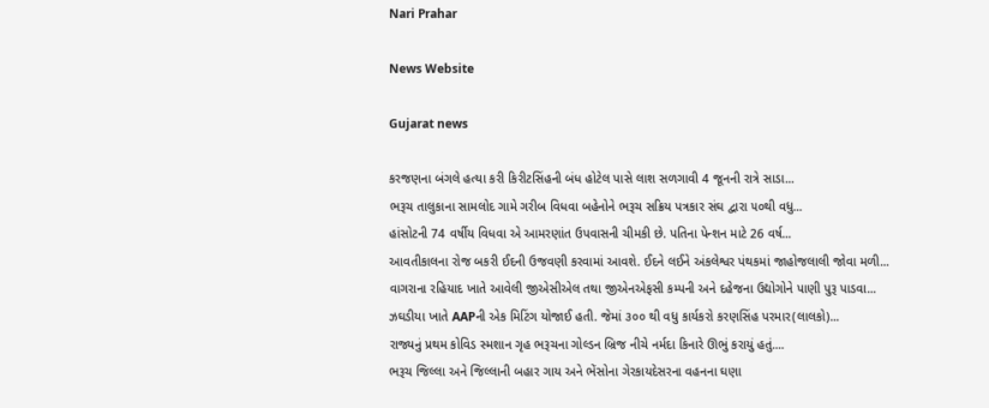Nari Prahar

News Website

Gujarat news

કરજણના બંગલે હત્યા કરી કિરીટસિંહની બંધ હોટેલ પાસે લાશ સળગાવી 4 જૂનની રાત્રે સાડા...
ભરૂચ તાલુકાના સામલોદ ગામે ગરીબ વિધવા બહેનોને ભરૂચ સક્રિય પત્રકાર સંઘ દ્વારા ૫૦થી વધુ...
હાંસોટની 74 વર્ષીય વિધવા એ આમરણાંત ઉપવાસની ચીમકી છે. પતિના પેન્શન માટે 26 વર્ષ...
આવતીકાલના રોજ બકરી ઈદની ઉજવણી કરવામાં આવશે. ઈદને લઈને અંકલેશ્વર પંથકમાં જાહોજલાલી જોવા મળી...
વાગરાના રહિયાદ ખાતે આવેલી જીએસીએલ તથા જીએનએફસી કમ્પની અને દહેજના ઉદ્યોગોને પાણી પુરૂ પાડવા...
ઝઘડીયા ખાતે AAPની એક મિટિંગ યોજાઈ હતી. જેમાં ૩૦૦ થી વધુ કાર્યકરો કરણસિંહ પરમાર(લાલકો)...
રાજ્યનું પ્રથમ કોવિડ સ્મશાન ગૃહ ભરૂચના ગોલ્ડન બ્રિજ નીચે નર્મદા કિનારે ઊભું કરાયું હતું....
ભરૂચ જિલ્લા અને જિલ્લાની બહાર ગાય અને ભેંસોના ગેરકાયદેસરના વહનના ઘણા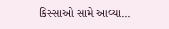કિસ્સાઓ સામે આવ્યા...